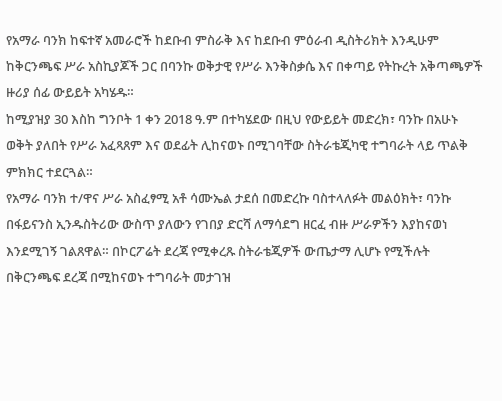የአማራ ባንክ ከፍተኛ አመራሮች ከደቡብ ምስራቅ እና ከደቡብ ምዕራብ ዲስትሪክት እንዲሁም ከቅርንጫፍ ሥራ አስኪያጆች ጋር በባንኩ ወቅታዊ የሥራ እንቅስቃሴ እና በቀጣይ የትኩረት አቅጣጫዎች ዙሪያ ሰፊ ውይይት አካሄዱ።
ከሚያዝያ 30 እስከ ግንቦት 1 ቀን 2018 ዓ.ም በተካሄደው በዚህ የውይይት መድረክ፣ ባንኩ በአሁኑ ወቅት ያለበት የሥራ አፈጻጸም እና ወደፊት ሊከናወኑ በሚገባቸው ስትራቴጂካዊ ተግባራት ላይ ጥልቅ ምክክር ተደርጓል።
የአማራ ባንክ ተ/ዋና ሥራ አስፈፃሚ አቶ ሳሙኤል ታደሰ በመድረኩ ባስተላለፉት መልዕክት፣ ባንኩ በፋይናንስ ኢንዱስትሪው ውስጥ ያለውን የገበያ ድርሻ ለማሳደግ ዘርፈ ብዙ ሥራዎችን እያከናወነ እንደሚገኝ ገልጸዋል። በኮርፖሬት ደረጃ የሚቀረጹ ስትራቴጂዎች ውጤታማ ሊሆኑ የሚችሉት በቅርንጫፍ ደረጃ በሚከናወኑ ተግባራት መታገዝ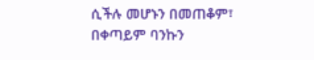ሲችሉ መሆኑን በመጠቆም፣ በቀጣይም ባንኩን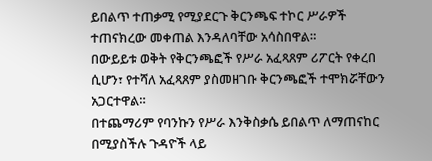ይበልጥ ተጠቃሚ የሚያደርጉ ቅርንጫፍ ተኮር ሥራዎች ተጠናክረው መቀጠል እንዳለባቸው አሳስበዋል።
በውይይቱ ወቅት የቅርንጫፎች የሥራ አፈጻጸም ሪፖርት የቀረበ ሲሆን፣ የተሻለ አፈጻጸም ያስመዘገቡ ቅርንጫፎች ተሞክሯቸውን አጋርተዋል።
በተጨማሪም የባንኩን የሥራ እንቅስቃሴ ይበልጥ ለማጠናከር በሚያስችሉ ጉዳዮች ላይ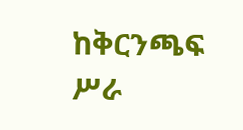ከቅርንጫፍ ሥራ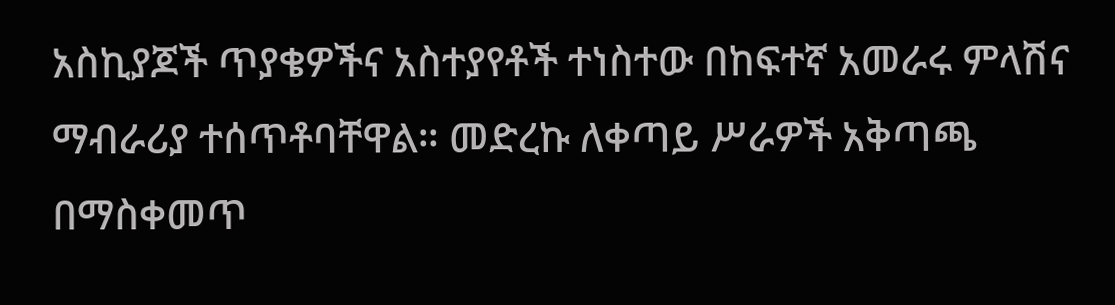አስኪያጆች ጥያቄዎችና አስተያየቶች ተነስተው በከፍተኛ አመራሩ ምላሽና ማብራሪያ ተሰጥቶባቸዋል። መድረኩ ለቀጣይ ሥራዎች አቅጣጫ በማስቀመጥ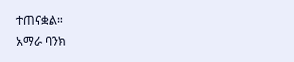ተጠናቋል።
አማራ ባንክ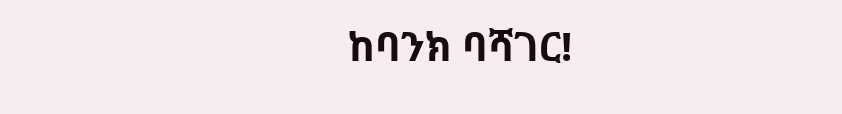ከባንክ ባሻገር!